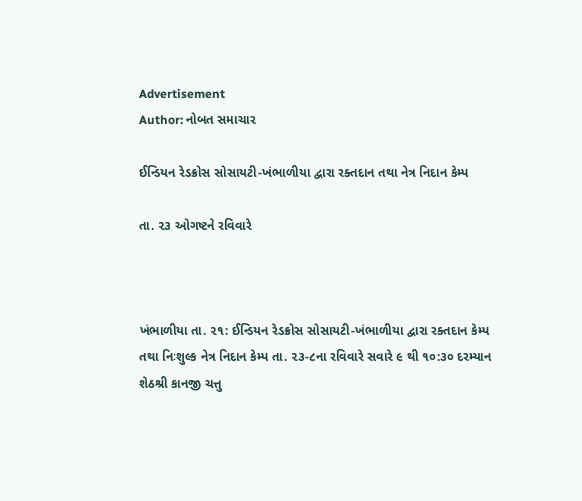Advertisement
Author: નોબત સમાચાર

ઈન્ડિયન રેડક્રોસ સોસાયટી-ખંભાળીયા દ્વારા રક્તદાન તથા નેત્ર નિદાન કેમ્પ

તા. ૨૩ ઓગષ્ટને રવિવારે



ખંભાળીયા તા. ૨૧: ઈન્ડિયન રેડક્રોસ સોસાયટી-ખંભાળીયા દ્વારા રક્તદાન કેમ્પ તથા નિઃશુલ્ક નેત્ર નિદાન કેમ્પ તા. ૨૩-૮ના રવિવારે સવારે ૯ થી ૧૦:૩૦ દરમ્યાન શેઠશ્રી કાનજી ચત્તુ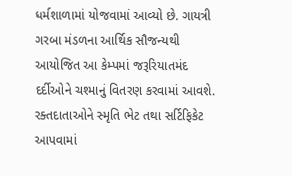ધર્મશાળામાં યોજવામાં આવ્યો છે. ગાયત્રી ગરબા મંડળના આર્થિક સૌજન્યથી આયોજિત આ કેમ્પમાં જરૂરિયાતમંદ દર્દીઓને ચશ્માનું વિતરણ કરવામાં આવશે. રક્તદાતાઓને સ્મૃતિ ભેટ તથા સર્ટિફિકેટ આપવામાં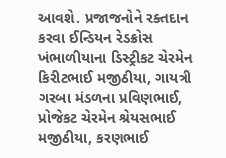આવશે. પ્રજાજનોને રક્તદાન કરવા ઈન્ડિયન રેડક્રોસ ખંભાળીયાના ડિસ્ટ્રીકટ ચેરમેન કિરીટભાઈ મજીઠીયા, ગાયત્રી ગરબા મંડળના પ્રવિણભાઈ, પ્રોજેકટ ચેરમેન શ્રેયસભાઈ મજીઠીયા, કરણભાઈ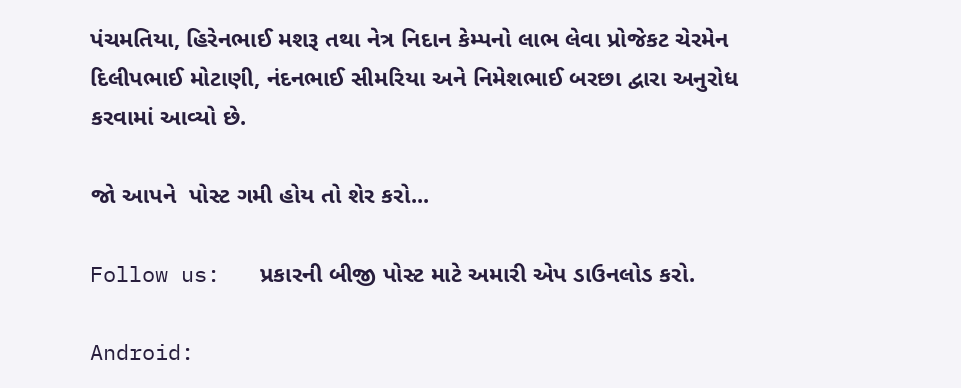પંચમતિયા, હિરેનભાઈ મશરૂ તથા નેત્ર નિદાન કેમ્પનો લાભ લેવા પ્રોજેકટ ચેરમેન દિલીપભાઈ મોટાણી, નંદનભાઈ સીમરિયા અને નિમેશભાઈ બરછા દ્વારા અનુરોધ કરવામાં આવ્યો છે.

જો આપને  પોસ્ટ ગમી હોય તો શેર કરો...

Follow us:   પ્રકારની બીજી પોસ્ટ માટે અમારી એપ ડાઉનલોડ કરો.

Android: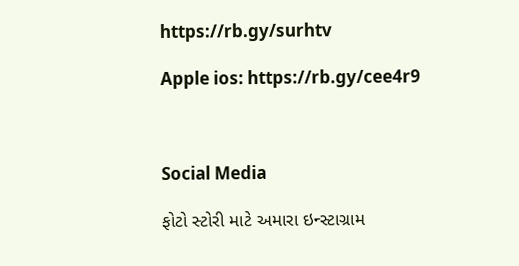https://rb.gy/surhtv

Apple ios: https://rb.gy/cee4r9



Social Media

ફોટો સ્ટોરી માટે અમારા ઇન્સ્ટાગ્રામ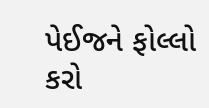પેઈજને ફોલ્લો કરો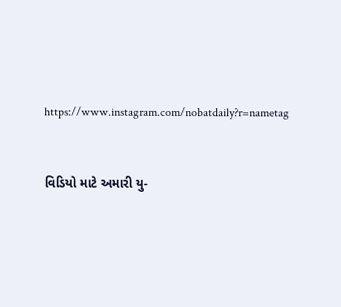https://www.instagram.com/nobatdaily?r=nametag



વિડિયો માટે અમારી યુ-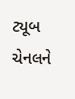ટ્યૂબ ચેનલને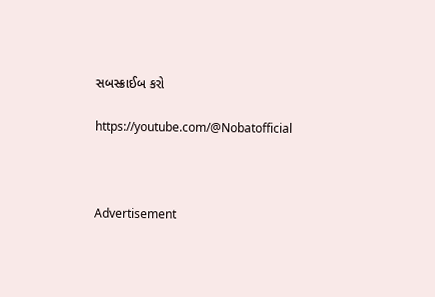સબસ્ક્રાઈબ કરો

https://youtube.com/@Nobatofficial



Advertisement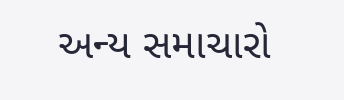અન્ય સમાચારો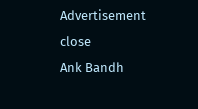Advertisement
close
Ank Bandh